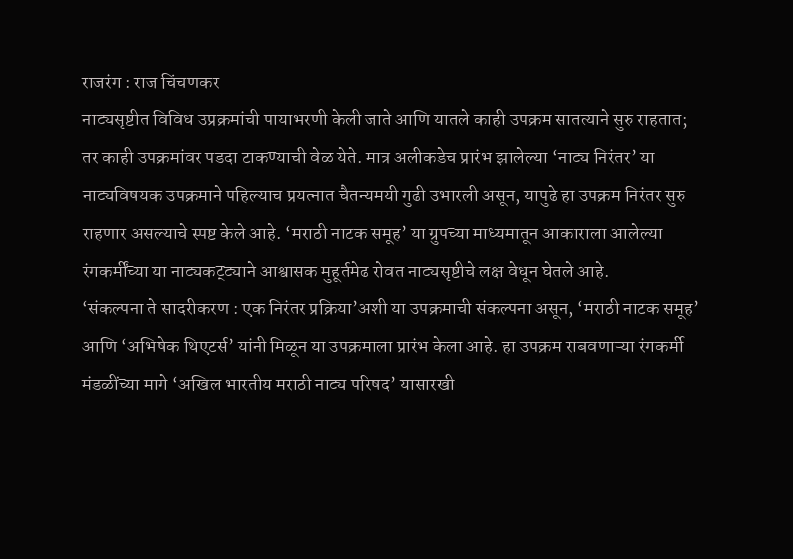राजरंग : राज चिंचणकर
नाट्यसृष्टीत विविध उप्रक्रमांची पायाभरणी केली जाते आणि यातले काही उपक्रम सातत्याने सुरु राहतात; तर काही उपक्रमांवर पडदा टाकण्याची वेळ येते. मात्र अलीकडेच प्रारंभ झालेल्या ‘नाट्य निरंतर’ या नाट्यविषयक उपक्रमाने पहिल्याच प्रयत्नात चैतन्यमयी गुढी उभारली असून, यापुढे हा उपक्रम निरंतर सुरु राहणार असल्याचे स्पष्ट केले आहे. ‘मराठी नाटक समूह’ या ग्रुपच्या माध्यमातून आकाराला आलेल्या रंगकर्मींच्या या नाट्यकट्ट्याने आश्वासक मुहूर्तमेढ रोवत नाट्यसृष्टीचे लक्ष वेधून घेतले आहे.
‘संकल्पना ते सादरीकरण : एक निरंतर प्रक्रिया’अशी या उपक्रमाची संकल्पना असून, ‘मराठी नाटक समूह’ आणि ‘अभिषेक थिएटर्स’ यांनी मिळून या उपक्रमाला प्रारंभ केला आहे. हा उपक्रम राबवणाऱ्या रंगकर्मी मंडळींच्या मागे ‘अखिल भारतीय मराठी नाट्य परिषद’ यासारखी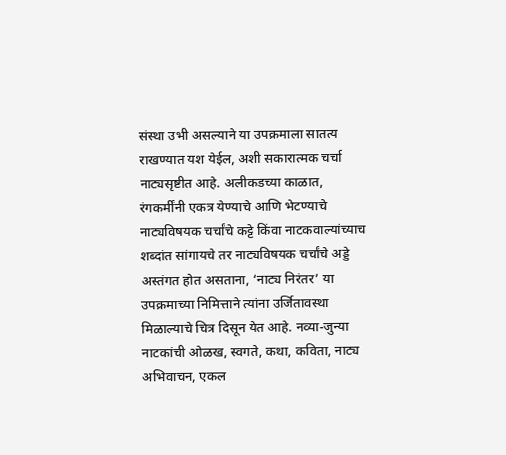संस्था उभी असल्याने या उपक्रमाला सातत्य राखण्यात यश येईल, अशी सकारात्मक चर्चा नाट्यसृष्टीत आहे. अलीकडच्या काळात, रंगकर्मींनी एकत्र येण्याचे आणि भेटण्याचे नाट्यविषयक चर्चांचे कट्टे किंवा नाटकवाल्यांच्याच शब्दांत सांगायचे तर नाट्यविषयक चर्चांचे अड्डे अस्तंगत होत असताना, ‘नाट्य निरंतर’ या उपक्रमाच्या निमित्ताने त्यांना उर्जितावस्था मिळाल्याचे चित्र दिसून येत आहे. नव्या-जुन्या नाटकांची ओळख, स्वगते, कथा, कविता, नाट्य अभिवाचन, एकल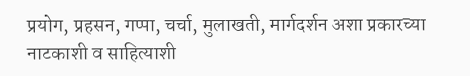प्रयोग, प्रहसन, गप्पा, चर्चा, मुलाखती, मार्गदर्शन अशा प्रकारच्या नाटकाशी व साहित्याशी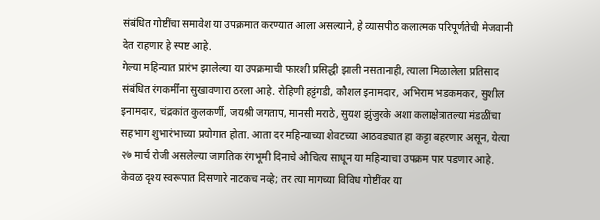संबंधित गोष्टींचा समावेश या उपक्रमात करण्यात आला असल्याने, हे व्यासपीठ कलात्मक परिपूर्णतेची मेजवानी देत राहणार हे स्पष्ट आहे.
गेल्या महिन्यात प्रारंभ झालेल्या या उपक्रमाची फारशी प्रसिद्धी झाली नसतानाही, त्याला मिळालेला प्रतिसाद संबंधित रंगकर्मींना सुखावणारा ठरला आहे. रोहिणी हट्टंगडी, कौशल इनामदार, अभिराम भडकमकर, सुशील इनामदार, चंद्रकांत कुलकर्णी, जयश्री जगताप, मानसी मराठे, सुयश झुंजुरके अशा कलाक्षेत्रातल्या मंडळींचा सहभाग शुभारंभाच्या प्रयोगात होता. आता दर महिन्याच्या शेवटच्या आठवड्यात हा कट्टा बहरणार असून, येत्या २७ मार्च रोजी असलेल्या जागतिक रंगभूमी दिनाचे औचित्य साधून या महिन्याचा उपक्रम पार पडणार आहे. केवळ दृश्य स्वरूपात दिसणारे नाटकच नव्हे; तर त्या मागच्या विविध गोष्टींवर या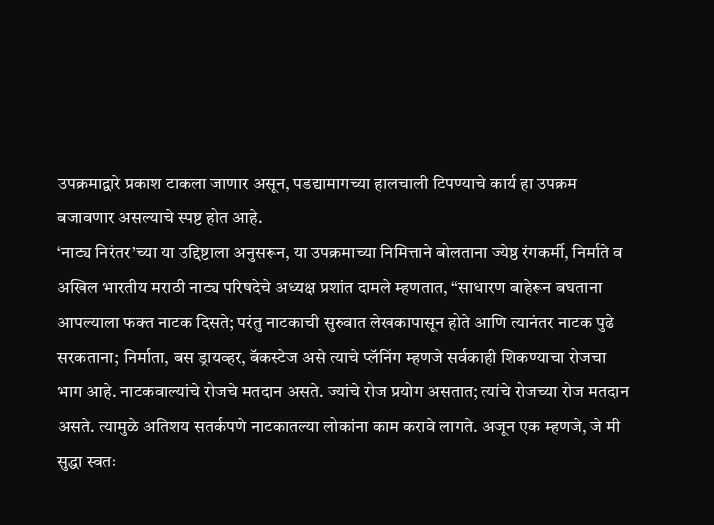उपक्रमाद्वारे प्रकाश टाकला जाणार असून, पडद्यामागच्या हालचाली टिपण्याचे कार्य हा उपक्रम बजावणार असल्याचे स्पष्ट होत आहे.
‘नाट्य निरंतर’च्या या उद्दिष्टाला अनुसरून, या उपक्रमाच्या निमित्ताने बोलताना ज्येष्ठ रंगकर्मी, निर्माते व अखिल भारतीय मराठी नाट्य परिषदेचे अध्यक्ष प्रशांत दामले म्हणतात, “साधारण बाहेरून बघताना आपल्याला फक्त नाटक दिसते; परंतु नाटकाची सुरुवात लेखकापासून होते आणि त्यानंतर नाटक पुढे सरकताना; निर्माता, बस ड्रायव्हर, बॅकस्टेज असे त्याचे प्लॅनिंग म्हणजे सर्वकाही शिकण्याचा रोजचा भाग आहे. नाटकवाल्यांचे रोजचे मतदान असते. ज्यांचे रोज प्रयोग असतात; त्यांचे रोजच्या रोज मतदान असते. त्यामुळे अतिशय सतर्कपणे नाटकातल्या लोकांना काम करावे लागते. अजून एक म्हणजे, जे मी सुद्धा स्वतः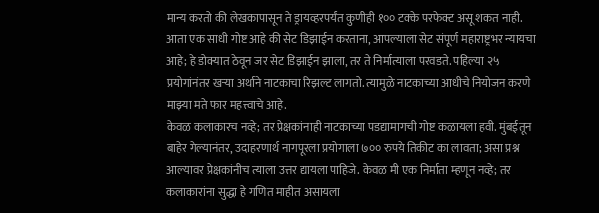मान्य करतो की लेखकापासून ते ड्रायव्हरपर्यंत कुणीही १०० टक्के परफेक्ट असू शकत नाही. आता एक साधी गोष्ट आहे की सेट डिझाईन करताना, आपल्याला सेट संपूर्ण महाराष्ट्रभर न्यायचा आहे; हे डोक्यात ठेवून जर सेट डिझाईन झाला, तर ते निर्मात्याला परवडते. पहिल्या २५ प्रयोगांनंतर खऱ्या अर्थाने नाटकाचा रिझल्ट लागतो. त्यामुळे नाटकाच्या आधीचे नियोजन करणे माझ्या मते फार महत्त्वाचे आहे.
केवळ कलाकारच नव्हे; तर प्रेक्षकांनाही नाटकाच्या पडद्यामागची गोष्ट कळायला हवी. मुंबईतून बाहेर गेल्यानंतर, उदाहरणार्थ नागपूरला प्रयोगाला ७०० रुपये तिकीट का लावता; असा प्रश्न आल्यावर प्रेक्षकांनीच त्याला उत्तर द्यायला पाहिजे. केवळ मी एक निर्माता म्हणून नव्हे; तर कलाकारांना सुद्धा हे गणित माहीत असायला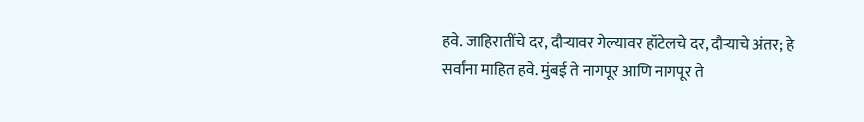हवे. जाहिरातींचे दर, दौऱ्यावर गेल्यावर हॉटेलचे दर, दौऱ्याचे अंतर; हे सर्वांना माहित हवे. मुंबई ते नागपूर आणि नागपूर ते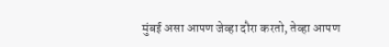मुंबई असा आपण जेव्हा दौरा करतो, तेव्हा आपण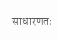साधारणतः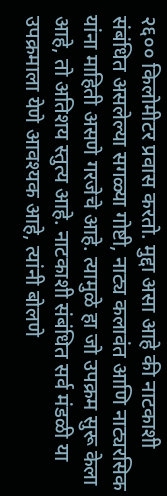२६०० किलोमीटर प्रवास करतो. मुद्दा असा आहे की नाटकाशी संबंधित असलेल्या सगळ्या गोष्टी, नाट्य कलावंत आणि नाट्यरसिक यांना माहिती असणे गरजेचे आहे. त्यामुळे हा जो उपक्रम सुरू केला आहे, तो अतिशय स्तुत्य आहे. नाटकाशी संबंधित सर्व मंडळी या उपक्रमाला येणे आवश्यक आहे, त्यांनी बोलणे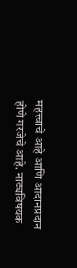महत्त्वाचे आहे आणि आदानप्रदान होणे गरजेचे आहे. नाट्यविषयक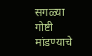सगळ्या गोष्टी मांडण्याचे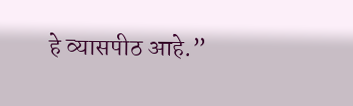हे व्यासपीठ आहे.”